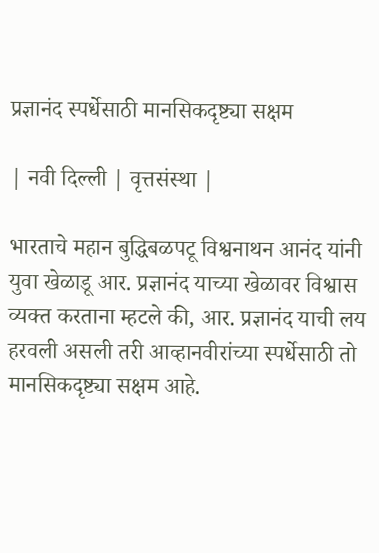प्रज्ञानंद स्पर्धेसाठी मानसिकदृष्ट्या सक्षम

| नवी दिल्ली | वृत्तसंस्था |

भारताचे महान बुद्धिबळपटू विश्वनाथन आनंद यांनी युवा खेळाडू आर. प्रज्ञानंद याच्या खेळावर विश्वास व्यक्त करताना म्हटले की, आर. प्रज्ञानंद याची लय हरवली असली तरी आव्हानवीरांच्या स्पर्धेसाठी तो मानसिकदृष्ट्या सक्षम आहे.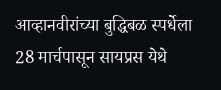आव्हानवीरांच्या बुद्धिबळ स्पर्धेला 28 मार्चपासून सायप्रस येथे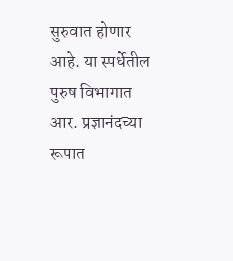सुरुवात होणार आहे. या स्पर्धेतील पुरुष विभागात आर. प्रज्ञानंदच्या रूपात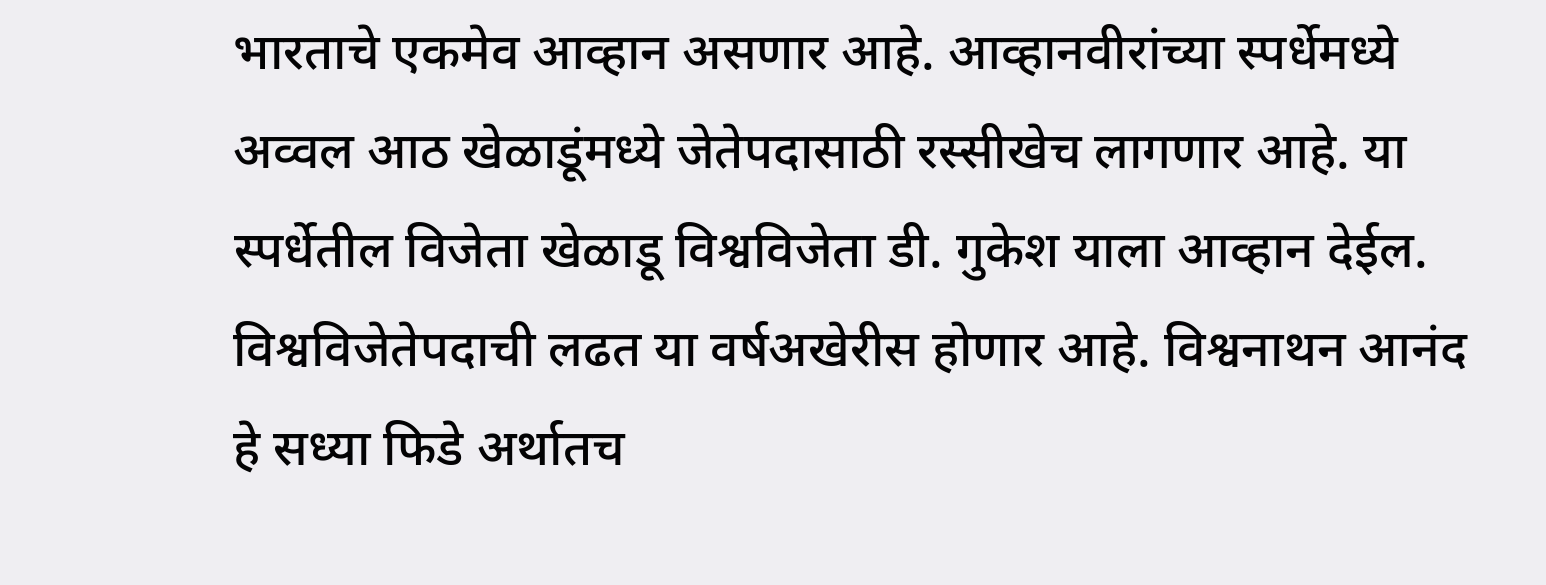भारताचे एकमेव आव्हान असणार आहे. आव्हानवीरांच्या स्पर्धेमध्ये अव्वल आठ खेळाडूंमध्ये जेतेपदासाठी रस्सीखेच लागणार आहे. या स्पर्धेतील विजेता खेळाडू विश्वविजेता डी. गुकेश याला आव्हान देईल. विश्वविजेतेपदाची लढत या वर्षअखेरीस होणार आहे. विश्वनाथन आनंद हे सध्या फिडे अर्थातच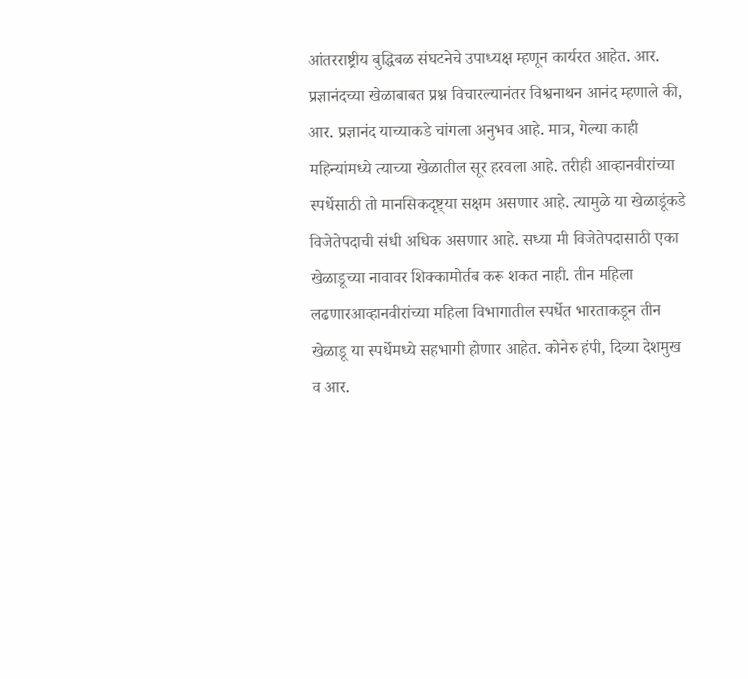आंतरराष्ट्रीय बुद्धिबळ संघटनेचे उपाध्यक्ष म्हणून कार्यरत आहेत. आर. प्रज्ञानंदच्या खेळाबाबत प्रश्न विचारल्यानंतर विश्वनाथन आनंद म्हणाले की, आर. प्रज्ञानंद याच्याकडे चांगला अनुभव आहे. मात्र, गेल्या काही महिन्यांमध्ये त्याच्या खेळातील सूर हरवला आहे. तरीही आव्हानवीरांच्या स्पर्धेसाठी तो मानसिकदृष्ट्‌‍या सक्षम असणार आहे. त्यामुळे या खेळाडूंकडे विजेतेपदाची संधी अधिक असणार आहे. सध्या मी विजेतेपदासाठी एका खेळाडूच्या नावावर शिक्कामोर्तब करू शकत नाही. तीन महिला लढणारआव्हानवीरांच्या महिला विभागातील स्पर्धेत भारताकडून तीन खेळाडू या स्पर्धेमध्ये सहभागी होणार आहेत. कोनेरु हंपी, दिव्या देशमुख व आर.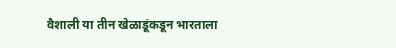वैशाली या तीन खेळाडूंकडून भारताला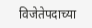विजेतेपदाच्या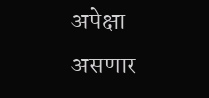अपेक्षा असणार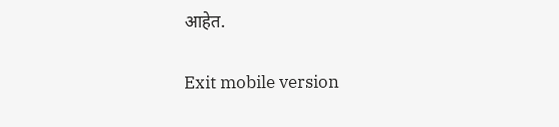आहेत.

Exit mobile version